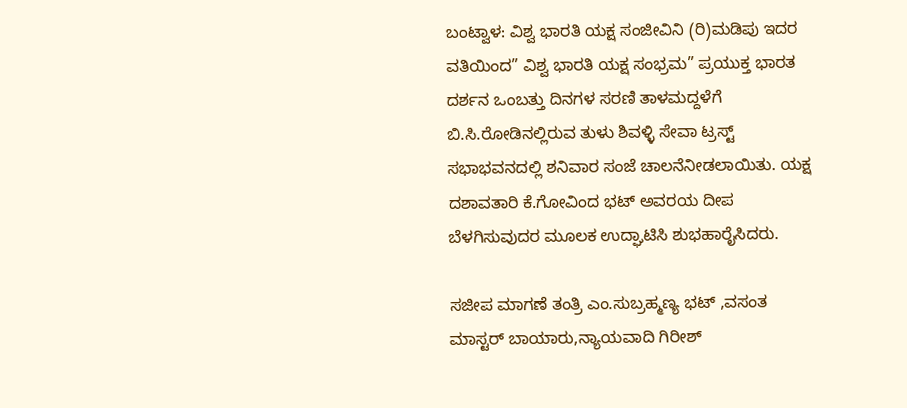ಬಂಟ್ವಾಳ: ವಿಶ್ವ ಭಾರತಿ ಯಕ್ಷ ಸಂಜೀವಿನಿ (ರಿ)ಮಡಿಪು ಇದರ ವತಿಯಿಂದ” ವಿಶ್ವ ಭಾರತಿ ಯಕ್ಷ ಸಂಭ್ರಮ” ಪ್ರಯುಕ್ತ ಭಾರತ ದರ್ಶನ ಒಂಬತ್ತು ದಿನಗಳ ಸರಣಿ ತಾಳಮದ್ದಳೆಗೆ ಬಿ.ಸಿ.ರೋಡಿನಲ್ಲಿರುವ ತುಳು ಶಿವಳ್ಳಿ ಸೇವಾ ಟ್ರಸ್ಟ್ ಸಭಾಭವನದಲ್ಲಿ ಶನಿವಾರ ಸಂಜೆ ಚಾಲನೆನೀಡಲಾಯಿತು. ಯಕ್ಷ ದಶಾವತಾರಿ ಕೆ.ಗೋವಿಂದ ಭಟ್ ಅವರಯ ದೀಪ ಬೆಳಗಿಸುವುದರ ಮೂಲಕ ಉದ್ಘಾಟಿಸಿ ಶುಭಹಾರೈಸಿದರು.

ಸಜೀಪ ಮಾಗಣೆ ತಂತ್ರಿ ಎಂ.ಸುಬ್ರಹ್ಮಣ್ಯ ಭಟ್ ,ವಸಂತ ಮಾಸ್ಟರ್ ಬಾಯಾರು,ನ್ಯಾಯವಾದಿ ಗಿರೀಶ್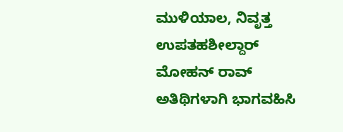ಮುಳಿಯಾಲ, ನಿವೃತ್ತ ಉಪತಹಶೀಲ್ದಾರ್ ಮೋಹನ್ ರಾವ್ ಅತಿಥಿಗಳಾಗಿ ಭಾಗವಹಿಸಿ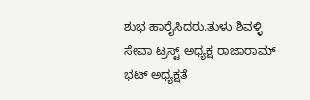ಶುಭ ಹಾರೈಸಿದರು.ತುಳು ಶಿವಳ್ಳಿ ಸೇವಾ ಟ್ರಸ್ಟ್ ಅಧ್ಯಕ್ಷ ರಾಜಾರಾಮ್ ಭಟ್ ಅಧ್ಯಕ್ಷತೆ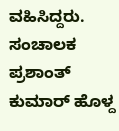ವಹಿಸಿದ್ದರು. ಸಂಚಾಲಕ ಪ್ರಶಾಂತ್ ಕುಮಾರ್ ಹೊಳ್ದ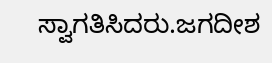ಸ್ವಾಗತಿಸಿದರು.ಜಗದೀಶ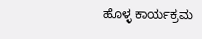ಹೊಳ್ಳ ಕಾರ್ಯಕ್ರಮ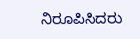ನಿರೂಪಿಸಿದರು